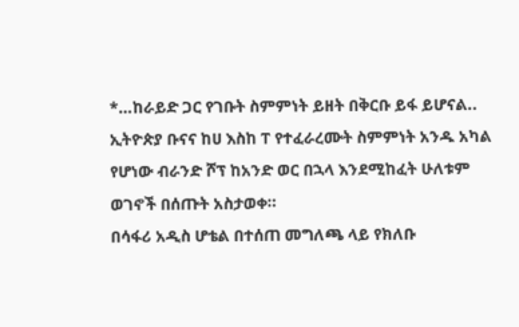*…ከራይድ ጋር የገቡት ስምምነት ይዘት በቅርቡ ይፋ ይሆናል..
ኢትዮጵያ ቡናና ከሀ እስከ ፐ የተፈራረሙት ስምምነት አንዱ አካል የሆነው ብራንድ ሾፕ ከአንድ ወር በኋላ እንደሚከፈት ሁለቱም ወገኖች በሰጡት አስታወቀ።
በሳፋሪ አዲስ ሆቴል በተሰጠ መግለጫ ላይ የክለቡ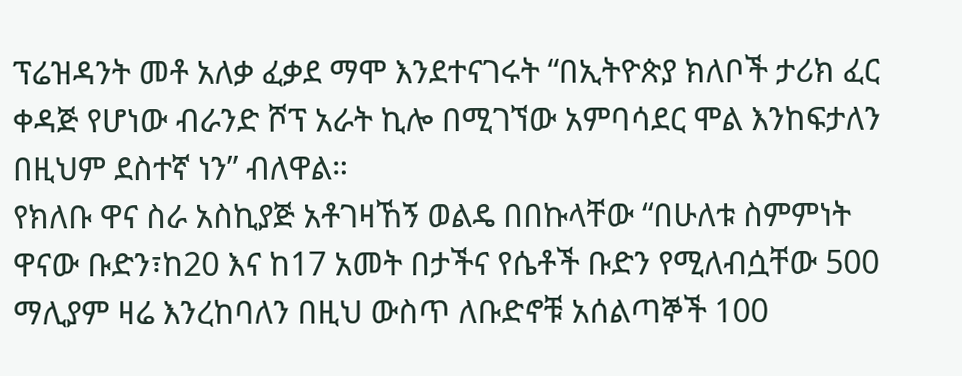ፕሬዝዳንት መቶ አለቃ ፈቃደ ማሞ እንደተናገሩት “በኢትዮጵያ ክለቦች ታሪክ ፈር ቀዳጅ የሆነው ብራንድ ሾፕ አራት ኪሎ በሚገኘው አምባሳደር ሞል እንከፍታለን በዚህም ደስተኛ ነን” ብለዋል።
የክለቡ ዋና ስራ አስኪያጅ አቶገዛኸኝ ወልዴ በበኩላቸው “በሁለቱ ስምምነት ዋናው ቡድን፣ከ20 እና ከ17 አመት በታችና የሴቶች ቡድን የሚለብሷቸው 500 ማሊያም ዛሬ እንረከባለን በዚህ ውስጥ ለቡድኖቹ አሰልጣኞች 100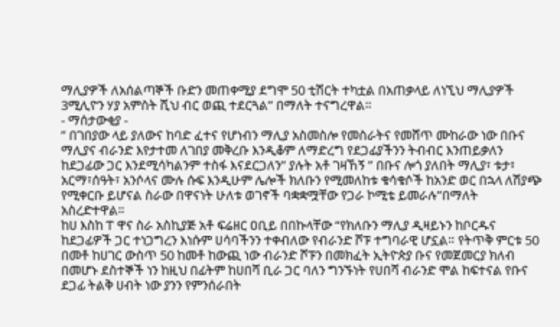ማሊያዎች ለአሰልጣኞች ቡድን መጠቀሚያ ደግሞ 50 ቲሽርት ተካቷል በአጠቃላይ ለነኚህ ማሊያዎች 3ሚሊዮን ሃያ አምስት ሺህ ብር ወጪ ተደርጓል” በማለት ተናግረዋል።
- ማሰታውቂያ -
” በገበያው ላይ ያለውና ከባድ ፈተና የሆነብን ማሊያ አስመስሎ የመስራትና የመሸጥ ሙከራው ነው በቡና ማሊያና ብራንድ እየታተመ ለገበያ መቅረቡ እንዲቆም ለማድረግ የደጋፊያችንን ትብብር እንጠይቃለን ከደጋፊው ጋር እንደሚሳካልንም ተስፋ እናደርጋለን” ያሉት አቶ ገዛኸኝ ” በቡና ሎጎ ያለበት ማሊያ፣ ቱታ፣ አርማ፣ሰዓት፣ አንሶላና ሙሉ ሱፍ እንዲሁም ሌሎች ክለቡን የሚመለከቱ ቁሳቁሶች ከአንድ ወር በኋላ ለሽያጭ የሚቀርቡ ይሆናል ስራው በዋናነት ሁለቱ ወገኖች ባቋቋሟቸው የጋራ ኮሚቴ ይመራሉ”በማለት አስረድተዋል።
ከሀ እስከ ፐ ዋና ስራ አስኪያጅ አቶ ፍሬዘር ዐቢይ በበኩላቸው “የክለቡን ማሊያ ዲዛይኑን ከቦርዱና ከደጋፊዎች ጋር ተነጋግረን እነሱም ሀሳባችንን ተቀብለው የብራንድ ሾፑ ተግባራዊ ሆኗል። የትጥቅ ምርቱ 50 በመቶ ከሀገር ውስጥ 50 ከመቶ ከውጪ ነው ብራንድ ሾፑን በመክፈት ኢትዮጵያ ቡና የመጀመርያ ክለብ በመሆኑ ደስተኞች ነን ከዚህ በፊትም ከሀበሻ ቢራ ጋር ባለን ግንኙነት የሀበሻ ብራንድ ሞል ከፍተናል የቡና ደጋፊ ትልቅ ሀብት ነው ያንን የምንሰራበት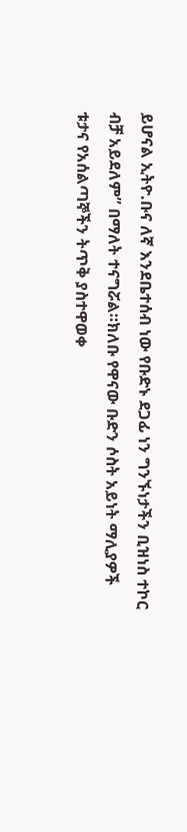ይሆናል ኢትዮ.ቡና ለኛ እንደቤተሰብ ነው የቡድኑ ደጋፊ ነን ግንኙነታችን ቢዝነስ ተኮር ብቻ አይደለም” በማለት ተናግሯል።ክለቡ የዋናው ቡድን ሶስት አይነት ማሊያዎች ቱታና የአሰልጣኞችን ትጥቅ ያስተዋወቀ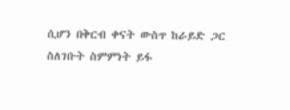ሲሆን በቅርብ ቀናት ውስጥ ከራይድ ጋር ስለገቡት ስምምነት ይፋ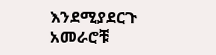እንደሚያደርጉ አመራሮቹ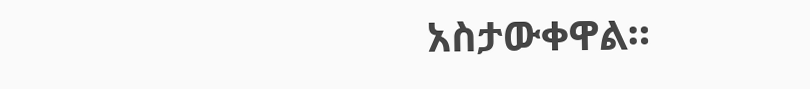አስታውቀዋል።